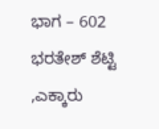ಭಾಗ – 602
ಭರತೇಶ್ ಶೆಟ್ಟಿ ,ಎಕ್ಕಾರು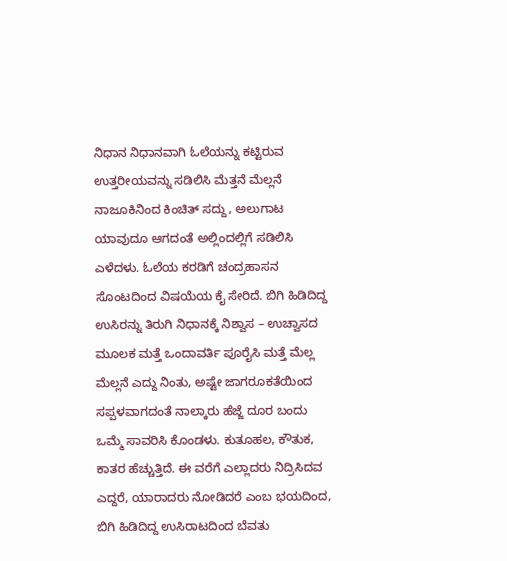ನಿಧಾನ ನಿಧಾನವಾಗಿ ಓಲೆಯನ್ನು ಕಟ್ಟಿರುವ ಉತ್ತರೀಯವನ್ನು ಸಡಿಲಿಸಿ ಮೆತ್ತನೆ ಮೆಲ್ಲನೆ ನಾಜೂಕಿನಿಂದ ಕಿಂಚಿತ್ ಸದ್ದು, ಅಲುಗಾಟ ಯಾವುದೂ ಆಗದಂತೆ ಅಲ್ಲಿಂದಲ್ಲಿಗೆ ಸಡಿಲಿಸಿ ಎಳೆದಳು. ಓಲೆಯ ಕರಡಿಗೆ ಚಂದ್ರಹಾಸನ ಸೊಂಟದಿಂದ ವಿಷಯೆಯ ಕೈ ಸೇರಿದೆ. ಬಿಗಿ ಹಿಡಿದಿದ್ದ ಉಸಿರನ್ನು ತಿರುಗಿ ನಿಧಾನಕ್ಕೆ ನಿಶ್ವಾಸ – ಉಚ್ವಾಸದ ಮೂಲಕ ಮತ್ತೆ ಒಂದಾವರ್ತಿ ಪೂರೈಸಿ ಮತ್ತೆ ಮೆಲ್ಲ ಮೆಲ್ಲನೆ ಎದ್ದು ನಿಂತು, ಅಷ್ಟೇ ಜಾಗರೂಕತೆಯಿಂದ ಸಪ್ಪಳವಾಗದಂತೆ ನಾಲ್ಕಾರು ಹೆಜ್ಜೆ ದೂರ ಬಂದು ಒಮ್ಮೆ ಸಾವರಿಸಿ ಕೊಂಡಳು. ಕುತೂಹಲ, ಕೌತುಕ, ಕಾತರ ಹೆಚ್ಚುತ್ತಿದೆ. ಈ ವರೆಗೆ ಎಲ್ಲಾದರು ನಿದ್ರಿಸಿದವ ಎದ್ದರೆ, ಯಾರಾದರು ನೋಡಿದರೆ ಎಂಬ ಭಯದಿಂದ, ಬಿಗಿ ಹಿಡಿದಿದ್ದ ಉಸಿರಾಟದಿಂದ ಬೆವತು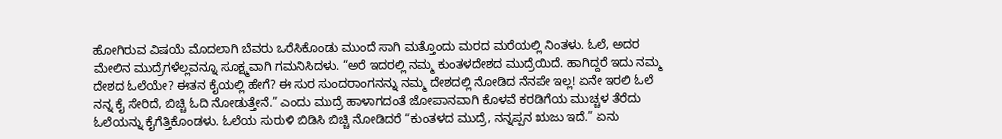ಹೋಗಿರುವ ವಿಷಯೆ ಮೊದಲಾಗಿ ಬೆವರು ಒರೆಸಿಕೊಂಡು ಮುಂದೆ ಸಾಗಿ ಮತ್ತೊಂದು ಮರದ ಮರೆಯಲ್ಲಿ ನಿಂತಳು. ಓಲೆ, ಅದರ ಮೇಲಿನ ಮುದ್ರೆಗಳೆಲ್ಲವನ್ನೂ ಸೂಕ್ಷ್ಮವಾಗಿ ಗಮನಿಸಿದಳು. “ಅರೆ ಇದರಲ್ಲಿ ನಮ್ಮ ಕುಂತಳದೇಶದ ಮುದ್ರೆಯಿದೆ. ಹಾಗಿದ್ದರೆ ಇದು ನಮ್ಮ ದೇಶದ ಓಲೆಯೇ? ಈತನ ಕೈಯಲ್ಲಿ ಹೇಗೆ? ಈ ಸುರ ಸುಂದರಾಂಗನನ್ನು ನಮ್ಮ ದೇಶದಲ್ಲಿ ನೋಡಿದ ನೆನಪೇ ಇಲ್ಲ! ಏನೇ ಇರಲಿ ಓಲೆ ನನ್ನ ಕೈ ಸೇರಿದೆ, ಬಿಚ್ಚಿ ಓದಿ ನೋಡುತ್ತೇನೆ.” ಎಂದು ಮುದ್ರೆ ಹಾಳಾಗದಂತೆ ಜೋಪಾನವಾಗಿ ಕೊಳವೆ ಕರಡಿಗೆಯ ಮುಚ್ಚಳ ತೆರೆದು ಓಲೆಯನ್ನು ಕೈಗೆತ್ತಿಕೊಂಡಳು. ಓಲೆಯ ಸುರುಳಿ ಬಿಡಿಸಿ ಬಿಚ್ಚಿ ನೋಡಿದರೆ “ಕುಂತಳದ ಮುದ್ರೆ, ನನ್ನಪ್ಪನ ಋಜು ಇದೆ.” ಏನು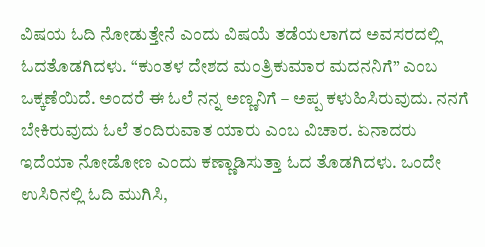ವಿಷಯ ಓದಿ ನೋಡುತ್ತೇನೆ ಎಂದು ವಿಷಯೆ ತಡೆಯಲಾಗದ ಅವಸರದಲ್ಲಿ ಓದತೊಡಗಿದಳು. “ಕುಂತಳ ದೇಶದ ಮಂತ್ರಿಕುಮಾರ ಮದನನಿಗೆ” ಎಂಬ ಒಕ್ಕಣೆಯಿದೆ. ಅಂದರೆ ಈ ಓಲೆ ನನ್ನ ಅಣ್ಣನಿಗೆ – ಅಪ್ಪ ಕಳುಹಿಸಿರುವುದು. ನನಗೆ ಬೇಕಿರುವುದು ಓಲೆ ತಂದಿರುವಾತ ಯಾರು ಎಂಬ ವಿಚಾರ. ಏನಾದರು ಇದೆಯಾ ನೋಡೋಣ ಎಂದು ಕಣ್ಣಾಡಿಸುತ್ತಾ ಓದ ತೊಡಗಿದಳು. ಒಂದೇ ಉಸಿರಿನಲ್ಲಿ ಓದಿ ಮುಗಿಸಿ,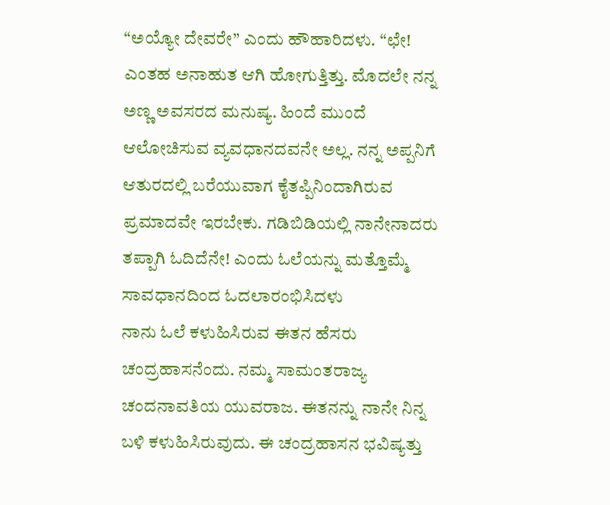“ಅಯ್ಯೋ ದೇವರೇ” ಎಂದು ಹೌಹಾರಿದಳು. “ಛೇ! ಎಂತಹ ಅನಾಹುತ ಆಗಿ ಹೋಗುತ್ತಿತ್ತು. ಮೊದಲೇ ನನ್ನ ಅಣ್ಣ ಅವಸರದ ಮನುಷ್ಯ. ಹಿಂದೆ ಮುಂದೆ ಆಲೋಚಿಸುವ ವ್ಯವಧಾನದವನೇ ಅಲ್ಲ. ನನ್ನ ಅಪ್ಪನಿಗೆ ಆತುರದಲ್ಲಿ ಬರೆಯುವಾಗ ಕೈತಪ್ಪಿನಿಂದಾಗಿರುವ ಪ್ರಮಾದವೇ ಇರಬೇಕು. ಗಡಿಬಿಡಿಯಲ್ಲಿ ನಾನೇನಾದರು ತಪ್ಪಾಗಿ ಓದಿದೆನೇ! ಎಂದು ಓಲೆಯನ್ನು ಮತ್ತೊಮ್ಮೆ ಸಾವಧಾನದಿಂದ ಓದಲಾರಂಭಿಸಿದಳು
ನಾನು ಓಲೆ ಕಳುಹಿಸಿರುವ ಈತನ ಹೆಸರು ಚಂದ್ರಹಾಸನೆಂದು. ನಮ್ಮ ಸಾಮಂತರಾಜ್ಯ ಚಂದನಾವತಿಯ ಯುವರಾಜ. ಈತನನ್ನು ನಾನೇ ನಿನ್ನ ಬಳಿ ಕಳುಹಿಸಿರುವುದು. ಈ ಚಂದ್ರಹಾಸನ ಭವಿಷ್ಯತ್ತು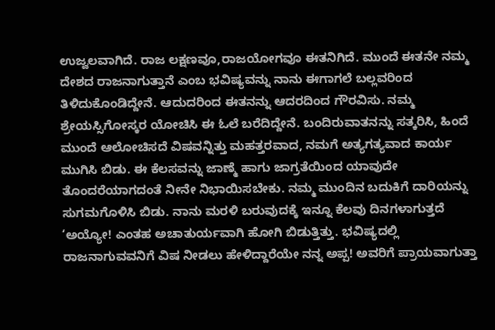ಉಜ್ವಲವಾಗಿದೆ. ರಾಜ ಲಕ್ಷಣವೂ,ರಾಜಯೋಗವೂ ಈತನಿಗಿದೆ. ಮುಂದೆ ಈತನೇ ನಮ್ಮ ದೇಶದ ರಾಜನಾಗುತ್ತಾನೆ ಎಂಬ ಭವಿಷ್ಯವನ್ನು ನಾನು ಈಗಾಗಲೆ ಬಲ್ಲವರಿಂದ ತಿಳಿದುಕೊಂಡಿದ್ದೇನೆ. ಆದುದರಿಂದ ಈತನನ್ನು ಆದರದಿಂದ ಗೌರವಿಸು. ನಮ್ಮ ಶ್ರೇಯಸ್ಸಿಗೋಸ್ಕರ ಯೋಚಿಸಿ ಈ ಓಲೆ ಬರೆದಿದ್ದೇನೆ. ಬಂದಿರುವಾತನನ್ನು ಸತ್ಕರಿಸಿ, ಹಿಂದೆ ಮುಂದೆ ಆಲೋಚಿಸದೆ ವಿಷವನ್ನಿತ್ತು ಮಹತ್ತರವಾದ, ನಮಗೆ ಅತ್ಯಗತ್ಯವಾದ ಕಾರ್ಯ ಮುಗಿಸಿ ಬಿಡು. ಈ ಕೆಲಸವನ್ನು ಜಾಣ್ಮೆ ಹಾಗು ಜಾಗ್ರತೆಯಿಂದ ಯಾವುದೇ ತೊಂದರೆಯಾಗದಂತೆ ನೀನೇ ನಿಭಾಯಿಸಬೇಕು. ನಮ್ಮ ಮುಂದಿನ ಬದುಕಿಗೆ ದಾರಿಯನ್ನು ಸುಗಮಗೊಳಿಸಿ ಬಿಡು. ನಾನು ಮರಳಿ ಬರುವುದಕ್ಕೆ ಇನ್ನೂ ಕೆಲವು ದಿನಗಳಾಗುತ್ತದೆ
‘ಅಯ್ಯೋ! ಎಂತಹ ಅಚಾತುರ್ಯವಾಗಿ ಹೋಗಿ ಬಿಡುತ್ತಿತ್ತು. ಭವಿಷ್ಯದಲ್ಲಿ ರಾಜನಾಗುವವನಿಗೆ ವಿಷ ನೀಡಲು ಹೇಳಿದ್ದಾರೆಯೇ ನನ್ನ ಅಪ್ಪ! ಅವರಿಗೆ ಪ್ರಾಯವಾಗುತ್ತಾ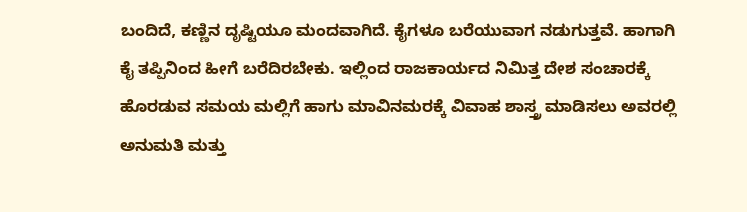ಬಂದಿದೆ, ಕಣ್ಣಿನ ದೃಷ್ಟಿಯೂ ಮಂದವಾಗಿದೆ. ಕೈಗಳೂ ಬರೆಯುವಾಗ ನಡುಗುತ್ತವೆ. ಹಾಗಾಗಿ ಕೈ ತಪ್ಪಿನಿಂದ ಹೀಗೆ ಬರೆದಿರಬೇಕು. ಇಲ್ಲಿಂದ ರಾಜಕಾರ್ಯದ ನಿಮಿತ್ತ ದೇಶ ಸಂಚಾರಕ್ಕೆ ಹೊರಡುವ ಸಮಯ ಮಲ್ಲಿಗೆ ಹಾಗು ಮಾವಿನಮರಕ್ಕೆ ವಿವಾಹ ಶಾಸ್ತ್ರ ಮಾಡಿಸಲು ಅವರಲ್ಲಿ ಅನುಮತಿ ಮತ್ತು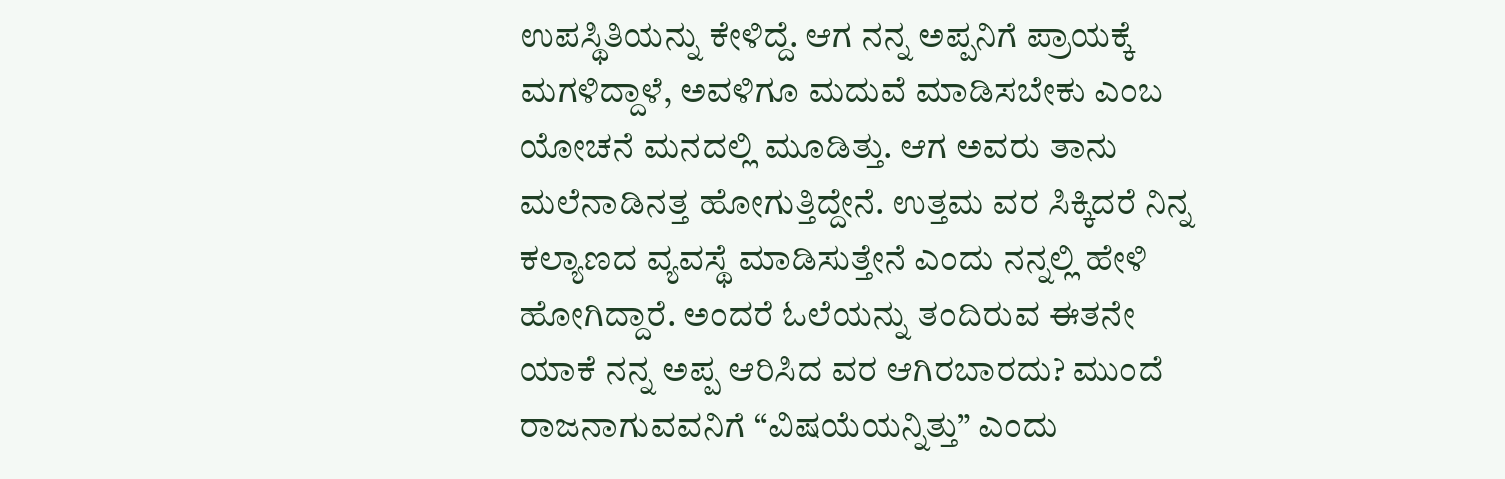ಉಪಸ್ಥಿತಿಯನ್ನು ಕೇಳಿದ್ದೆ. ಆಗ ನನ್ನ ಅಪ್ಪನಿಗೆ ಪ್ರಾಯಕ್ಕೆ ಮಗಳಿದ್ದಾಳೆ, ಅವಳಿಗೂ ಮದುವೆ ಮಾಡಿಸಬೇಕು ಎಂಬ ಯೋಚನೆ ಮನದಲ್ಲಿ ಮೂಡಿತ್ತು. ಆಗ ಅವರು ತಾನು ಮಲೆನಾಡಿನತ್ತ ಹೋಗುತ್ತಿದ್ದೇನೆ. ಉತ್ತಮ ವರ ಸಿಕ್ಕಿದರೆ ನಿನ್ನ ಕಲ್ಯಾಣದ ವ್ಯವಸ್ಥೆ ಮಾಡಿಸುತ್ತೇನೆ ಎಂದು ನನ್ನಲ್ಲಿ ಹೇಳಿ ಹೋಗಿದ್ದಾರೆ. ಅಂದರೆ ಓಲೆಯನ್ನು ತಂದಿರುವ ಈತನೇ ಯಾಕೆ ನನ್ನ ಅಪ್ಪ ಆರಿಸಿದ ವರ ಆಗಿರಬಾರದು? ಮುಂದೆ ರಾಜನಾಗುವವನಿಗೆ “ವಿಷಯೆಯನ್ನಿತ್ತು” ಎಂದು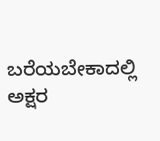ಬರೆಯಬೇಕಾದಲ್ಲಿ ಅಕ್ಷರ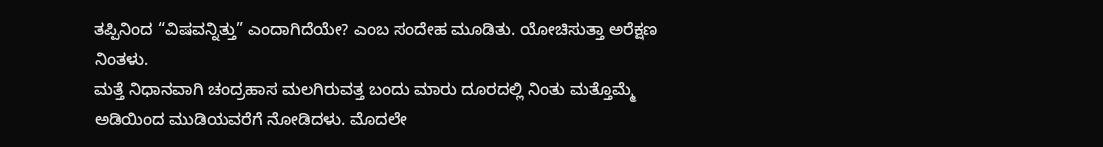ತಪ್ಪಿನಿಂದ “ವಿಷವನ್ನಿತ್ತು” ಎಂದಾಗಿದೆಯೇ? ಎಂಬ ಸಂದೇಹ ಮೂಡಿತು. ಯೋಚಿಸುತ್ತಾ ಅರೆಕ್ಷಣ ನಿಂತಳು.
ಮತ್ತೆ ನಿಧಾನವಾಗಿ ಚಂದ್ರಹಾಸ ಮಲಗಿರುವತ್ತ ಬಂದು ಮಾರು ದೂರದಲ್ಲಿ ನಿಂತು ಮತ್ತೊಮ್ಮೆ ಅಡಿಯಿಂದ ಮುಡಿಯವರೆಗೆ ನೋಡಿದಳು. ಮೊದಲೇ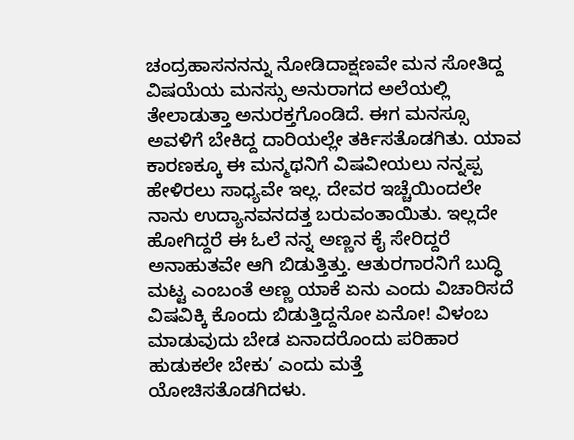ಚಂದ್ರಹಾಸನನನ್ನು ನೋಡಿದಾಕ್ಷಣವೇ ಮನ ಸೋತಿದ್ದ ವಿಷಯೆಯ ಮನಸ್ಸು ಅನುರಾಗದ ಅಲೆಯಲ್ಲಿ ತೇಲಾಡುತ್ತಾ ಅನುರಕ್ತಗೊಂಡಿದೆ. ಈಗ ಮನಸ್ಸೂ ಅವಳಿಗೆ ಬೇಕಿದ್ದ ದಾರಿಯಲ್ಲೇ ತರ್ಕಿಸತೊಡಗಿತು. ಯಾವ ಕಾರಣಕ್ಕೂ ಈ ಮನ್ಮಥನಿಗೆ ವಿಷವೀಯಲು ನನ್ನಪ್ಪ ಹೇಳಿರಲು ಸಾಧ್ಯವೇ ಇಲ್ಲ. ದೇವರ ಇಚ್ಚೆಯಿಂದಲೇ ನಾನು ಉದ್ಯಾನವನದತ್ತ ಬರುವಂತಾಯಿತು. ಇಲ್ಲದೇ ಹೋಗಿದ್ದರೆ ಈ ಓಲೆ ನನ್ನ ಅಣ್ಣನ ಕೈ ಸೇರಿದ್ದರೆ ಅನಾಹುತವೇ ಆಗಿ ಬಿಡುತ್ತಿತ್ತು. ಆತುರಗಾರನಿಗೆ ಬುದ್ಧಿ ಮಟ್ಟ ಎಂಬಂತೆ ಅಣ್ಣ ಯಾಕೆ ಏನು ಎಂದು ವಿಚಾರಿಸದೆ ವಿಷವಿಕ್ಕಿ ಕೊಂದು ಬಿಡುತ್ತಿದ್ದನೋ ಏನೋ! ವಿಳಂಬ ಮಾಡುವುದು ಬೇಡ ಏನಾದರೊಂದು ಪರಿಹಾರ ಹುಡುಕಲೇ ಬೇಕು’ ಎಂದು ಮತ್ತೆ ಯೋಚಿಸತೊಡಗಿದಳು.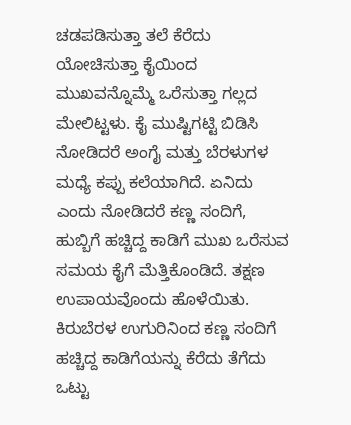ಚಡಪಡಿಸುತ್ತಾ ತಲೆ ಕೆರೆದು ಯೋಚಿಸುತ್ತಾ ಕೈಯಿಂದ ಮುಖವನ್ನೊಮ್ಮೆ ಒರೆಸುತ್ತಾ ಗಲ್ಲದ ಮೇಲಿಟ್ಟಳು. ಕೈ ಮುಷ್ಟಿಗಟ್ಟಿ ಬಿಡಿಸಿ ನೋಡಿದರೆ ಅಂಗೈ ಮತ್ತು ಬೆರಳುಗಳ ಮಧ್ಯೆ ಕಪ್ಪು ಕಲೆಯಾಗಿದೆ. ಏನಿದು ಎಂದು ನೋಡಿದರೆ ಕಣ್ಣ ಸಂದಿಗೆ, ಹುಬ್ಬಿಗೆ ಹಚ್ಚಿದ್ದ ಕಾಡಿಗೆ ಮುಖ ಒರೆಸುವ ಸಮಯ ಕೈಗೆ ಮೆತ್ತಿಕೊಂಡಿದೆ. ತಕ್ಷಣ ಉಪಾಯವೊಂದು ಹೊಳೆಯಿತು. ಕಿರುಬೆರಳ ಉಗುರಿನಿಂದ ಕಣ್ಣ ಸಂದಿಗೆ ಹಚ್ಚಿದ್ದ ಕಾಡಿಗೆಯನ್ನು ಕೆರೆದು ತೆಗೆದು ಒಟ್ಟು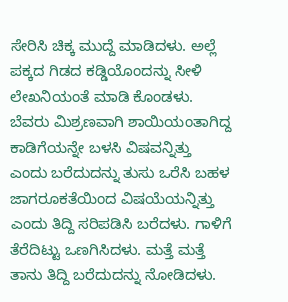ಸೇರಿಸಿ ಚಿಕ್ಕ ಮುದ್ದೆ ಮಾಡಿದಳು. ಅಲ್ಲೆ ಪಕ್ಕದ ಗಿಡದ ಕಡ್ಡಿಯೊಂದನ್ನು ಸೀಳಿ ಲೇಖನಿಯಂತೆ ಮಾಡಿ ಕೊಂಡಳು. ಬೆವರು ಮಿಶ್ರಣವಾಗಿ ಶಾಯಿಯಂತಾಗಿದ್ದ ಕಾಡಿಗೆಯನ್ನೇ ಬಳಸಿ ವಿಷವನ್ನಿತ್ತು ಎಂದು ಬರೆದುದನ್ನು ತುಸು ಒರೆಸಿ ಬಹಳ ಜಾಗರೂಕತೆಯಿಂದ ವಿಷಯೆಯನ್ನಿತ್ತು ಎಂದು ತಿದ್ದಿ ಸರಿಪಡಿಸಿ ಬರೆದಳು. ಗಾಳಿಗೆ ತೆರೆದಿಟ್ಟು ಒಣಗಿಸಿದಳು. ಮತ್ತೆ ಮತ್ತೆ ತಾನು ತಿದ್ದಿ ಬರೆದುದನ್ನು ನೋಡಿದಳು.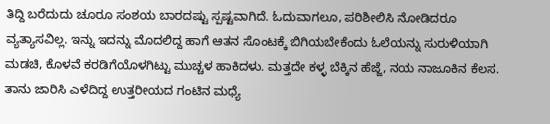ತಿದ್ದಿ ಬರೆದುದು ಚೂರೂ ಸಂಶಯ ಬಾರದಷ್ಟು ಸ್ಪಷ್ಟವಾಗಿದೆ. ಓದುವಾಗಲೂ, ಪರಿಶೀಲಿಸಿ ನೋಡಿದರೂ ವ್ಯತ್ಯಾಸವಿಲ್ಲ. ಇನ್ನು ಇದನ್ನು ಮೊದಲಿದ್ದ ಹಾಗೆ ಆತನ ಸೊಂಟಕ್ಕೆ ಬಿಗಿಯಬೇಕೆಂದು ಓಲೆಯನ್ನು ಸುರುಳಿಯಾಗಿ ಮಡಚಿ, ಕೊಳವೆ ಕರಡಿಗೆಯೊಳಗಿಟ್ಟು ಮುಚ್ಚಳ ಹಾಕಿದಳು. ಮತ್ತದೇ ಕಳ್ಳ ಬೆಕ್ಕಿನ ಹೆಜ್ಜೆ, ನಯ ನಾಜೂಕಿನ ಕೆಲಸ. ತಾನು ಜಾರಿಸಿ ಎಳೆದಿದ್ದ ಉತ್ತರೀಯದ ಗಂಟಿನ ಮಧ್ಯೆ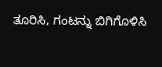ತೂರಿಸಿ, ಗಂಟನ್ನು ಬಿಗಿಗೊಳಿಸಿ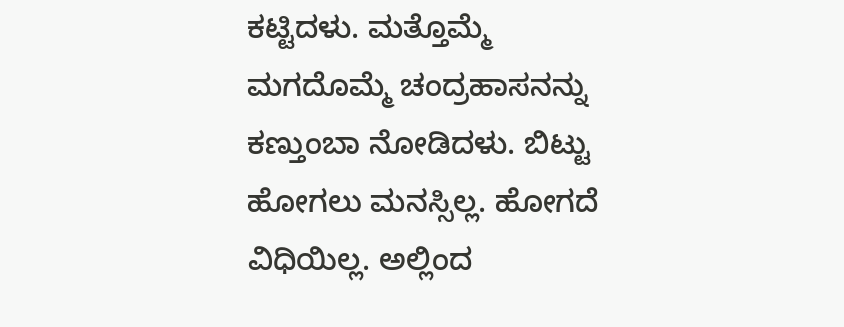ಕಟ್ಟಿದಳು. ಮತ್ತೊಮ್ಮೆ ಮಗದೊಮ್ಮೆ ಚಂದ್ರಹಾಸನನ್ನು ಕಣ್ತುಂಬಾ ನೋಡಿದಳು. ಬಿಟ್ಟು ಹೋಗಲು ಮನಸ್ಸಿಲ್ಲ. ಹೋಗದೆ ವಿಧಿಯಿಲ್ಲ. ಅಲ್ಲಿಂದ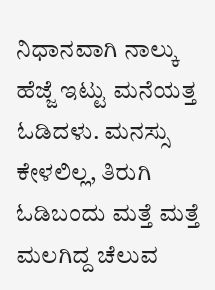ನಿಧಾನವಾಗಿ ನಾಲ್ಕು ಹೆಜ್ಜೆ ಇಟ್ಟು ಮನೆಯತ್ತ ಓಡಿದಳು. ಮನಸ್ಸು ಕೇಳಲಿಲ್ಲ, ತಿರುಗಿ ಓಡಿಬಂದು ಮತ್ತೆ ಮತ್ತೆ ಮಲಗಿದ್ದ ಚೆಲುವ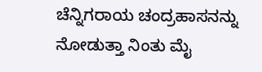ಚೆನ್ನಿಗರಾಯ ಚಂದ್ರಹಾಸನನ್ನು ನೋಡುತ್ತಾ ನಿಂತು ಮೈ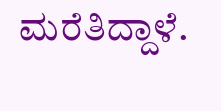ಮರೆತಿದ್ದಾಳೆ.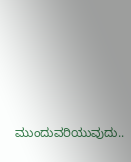ಮುಂದುವರಿಯುವುದು..